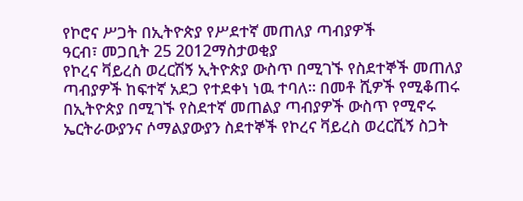የኮሮና ሥጋት በኢትዮጵያ የሥደተኛ መጠለያ ጣብያዎች
ዓርብ፣ መጋቢት 25 2012ማስታወቂያ
የኮረና ቫይረስ ወረርሽኝ ኢትዮጵያ ውስጥ በሚገኙ የስደተኞች መጠለያ ጣብያዎች ከፍተኛ አደጋ የተደቀነ ነዉ ተባለ። በመቶ ሺዎች የሚቆጠሩ በኢትዮጵያ በሚገኙ የስደተኛ መጠልያ ጣብያዎች ውስጥ የሚኖሩ ኤርትራውያንና ሶማልያውያን ስደተኞች የኮረና ቫይረስ ወረርሺኝ ስጋት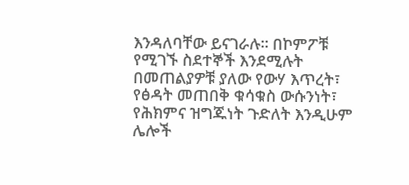እንዳለባቸው ይናገራሉ፡፡ በኮምፖቹ የሚገኙ ስደተኞች እንደሚሉት በመጠልያዎቹ ያለው የውሃ እጥረት፣ የፅዳት መጠበቅ ቁሳቁስ ውሱንነት፣ የሕክምና ዝግጁነት ጉድለት እንዲሁም ሌሎች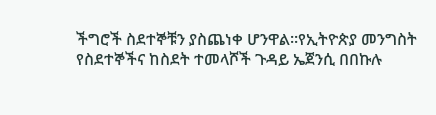ችግሮች ስደተኞቹን ያስጨነቀ ሆንዋል፡፡የኢትዮጵያ መንግስት የስደተኞችና ከስደት ተመላሾች ጉዳይ ኤጀንሲ በበኩሉ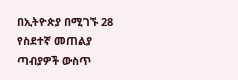በኢትዮጵያ በሚገኙ 28 የስደተኛ መጠልያ ጣብያዎች ውስጥ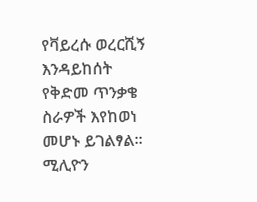የቫይረሱ ወረርሺኝ እንዳይከሰት የቅድመ ጥንቃቄ ስራዎች እየከወነ መሆኑ ይገልፃል።
ሚሊዮን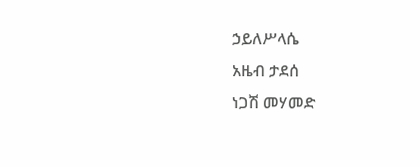ኃይለሥላሴ
አዜብ ታደሰ
ነጋሽ መሃመድ